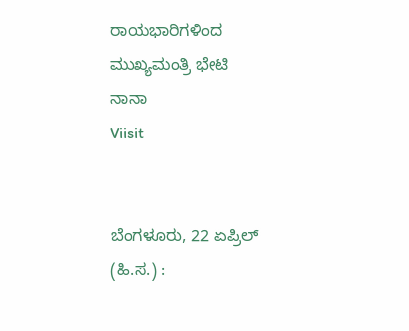ರಾಯಭಾರಿಗಳಿಂದ ಮುಖ್ಯಮಂತ್ರಿ ಭೇಟಿ
ನಾನಾ
Viisit


ಬೆಂಗಳೂರು, 22 ಏಪ್ರಿಲ್ (ಹಿ.ಸ.) :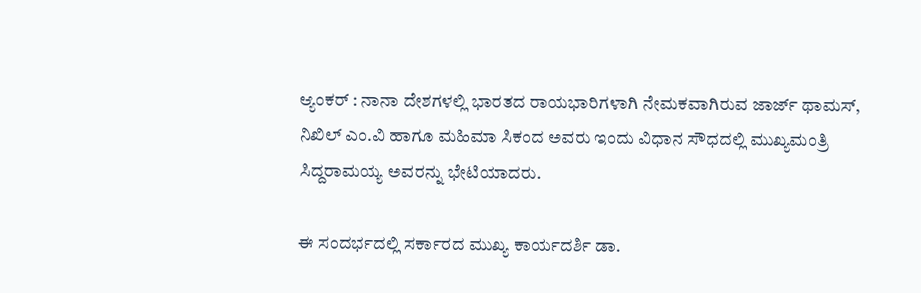ಆ್ಯಂಕರ್ : ನಾನಾ ದೇಶಗಳಲ್ಲಿ ಭಾರತದ ರಾಯಭಾರಿಗಳಾಗಿ ನೇಮಕವಾಗಿರುವ ಜಾರ್ಜ್ ಥಾಮಸ್, ನಿಖಿಲ್ ಎಂ.ವಿ ಹಾಗೂ ಮಹಿಮಾ ಸಿಕಂದ ಅವರು ಇಂದು ವಿಧಾನ ಸೌಧದಲ್ಲಿ ಮುಖ್ಯಮಂತ್ರಿ ಸಿದ್ದರಾಮಯ್ಯ ಅವರನ್ನು ಭೇಟಿಯಾದರು.

ಈ ಸಂದರ್ಭದಲ್ಲಿ ಸರ್ಕಾರದ ಮುಖ್ಯ ಕಾರ್ಯದರ್ಶಿ ಡಾ.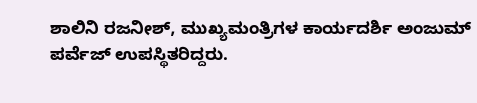ಶಾಲಿನಿ ರಜನೀಶ್, ಮುಖ್ಯಮಂತ್ರಿಗಳ ಕಾರ್ಯದರ್ಶಿ ಅಂಜುಮ್ ಪರ್ವೆಜ್ ಉಪಸ್ಥಿತರಿದ್ದರು.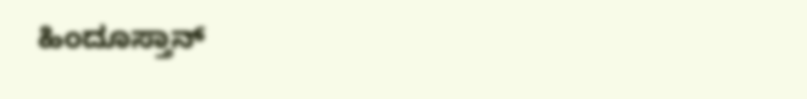ಹಿಂದೂಸ್ತಾನ್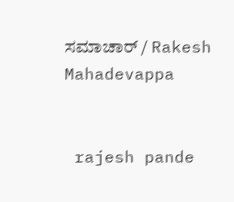ಸಮಾಚಾರ್ / Rakesh Mahadevappa


 rajesh pande